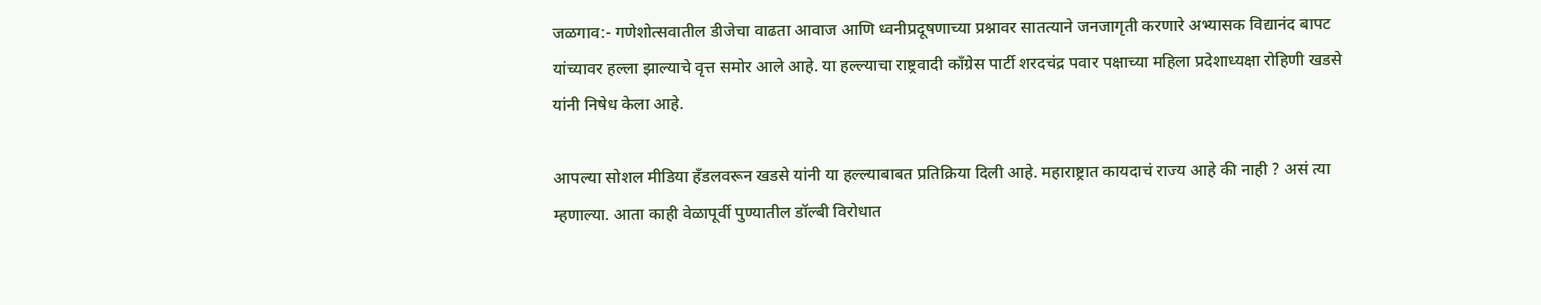जळगाव:- गणेशोत्सवातील डीजेचा वाढता आवाज आणि ध्वनीप्रदूषणाच्या प्रश्नावर सातत्याने जनजागृती करणारे अभ्यासक विद्यानंद बापट यांच्यावर हल्ला झाल्याचे वृत्त समोर आले आहे. या हल्ल्याचा राष्ट्रवादी काँग्रेस पार्टी शरदचंद्र पवार पक्षाच्या महिला प्रदेशाध्यक्षा रोहिणी खडसे यांनी निषेध केला आहे.

आपल्या सोशल मीडिया हँडलवरून खडसे यांनी या हल्ल्याबाबत प्रतिक्रिया दिली आहे. महाराष्ट्रात कायदाचं राज्य आहे की नाही ? असं त्या म्हणाल्या. आता काही वेळापूर्वी पुण्यातील डॉल्बी विरोधात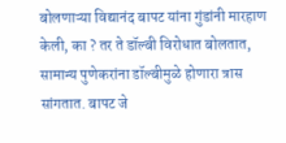बोलणाऱ्या विद्यानंद बापट यांना गुंडांनी मारहाण केली, का ? तर ते डॉल्बी विरोधात बोलतात, सामान्य पुणेकरांना डॉल्बीमुळे होणारा त्रास सांगतात. बापट जे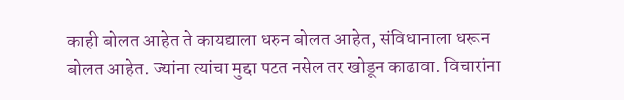काही बोलत आहेत ते कायद्याला धरुन बोलत आहेत, संविधानाला धरून बोलत आहेत. ज्यांना त्यांचा मुद्दा पटत नसेल तर खोडून काढावा. विचारांना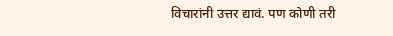विचारांनी उत्तर द्यावं. पण कोणी तरी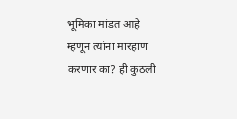भूमिका मांडत आहे म्हणून त्यांना मारहाण करणार का? ही कुठली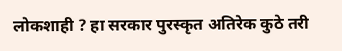लोकशाही ? हा सरकार पुरस्कृत अतिरेक कुठे तरी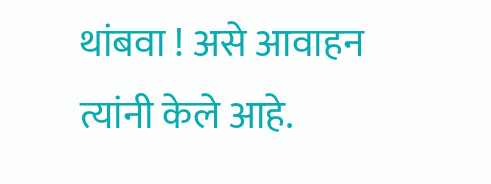थांबवा ! असे आवाहन त्यांनी केले आहे.